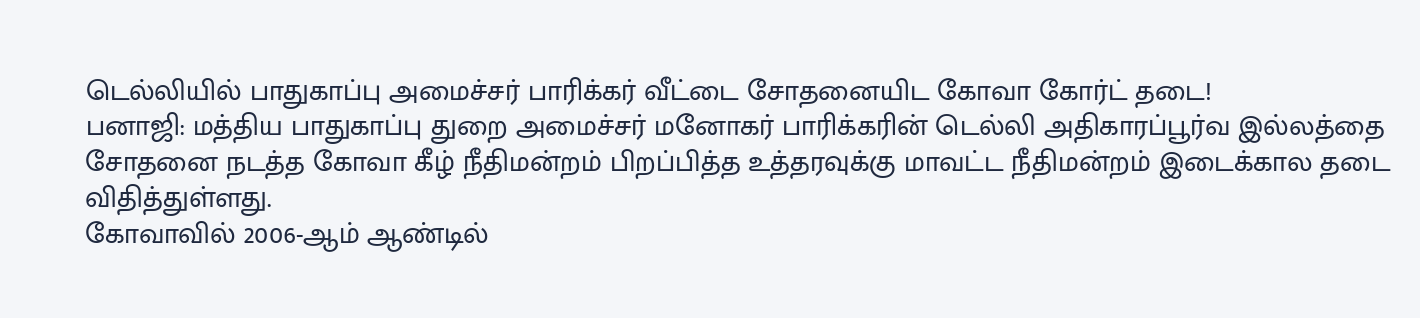டெல்லியில் பாதுகாப்பு அமைச்சர் பாரிக்கர் வீட்டை சோதனையிட கோவா கோர்ட் தடை!
பனாஜி: மத்திய பாதுகாப்பு துறை அமைச்சர் மனோகர் பாரிக்கரின் டெல்லி அதிகாரப்பூர்வ இல்லத்தை சோதனை நடத்த கோவா கீழ் நீதிமன்றம் பிறப்பித்த உத்தரவுக்கு மாவட்ட நீதிமன்றம் இடைக்கால தடை விதித்துள்ளது.
கோவாவில் 2006-ஆம் ஆண்டில்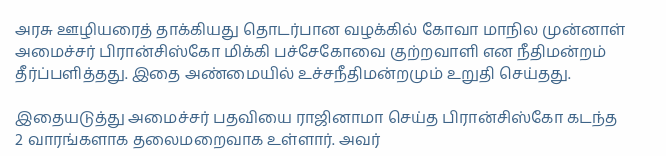அரசு ஊழியரைத் தாக்கியது தொடர்பான வழக்கில் கோவா மாநில முன்னாள் அமைச்சர் பிரான்சிஸ்கோ மிக்கி பச்சேகோவை குற்றவாளி என நீதிமன்றம் தீர்ப்பளித்தது. இதை அண்மையில் உச்சநீதிமன்றமும் உறுதி செய்தது.

இதையடுத்து அமைச்சர் பதவியை ராஜினாமா செய்த பிரான்சிஸ்கோ கடந்த 2 வாரங்களாக தலைமறைவாக உள்ளார். அவர்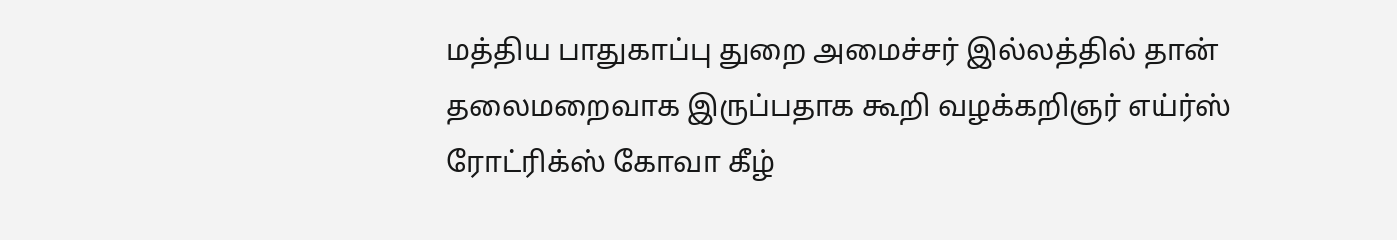மத்திய பாதுகாப்பு துறை அமைச்சர் இல்லத்தில் தான் தலைமறைவாக இருப்பதாக கூறி வழக்கறிஞர் எய்ர்ஸ் ரோட்ரிக்ஸ் கோவா கீழ்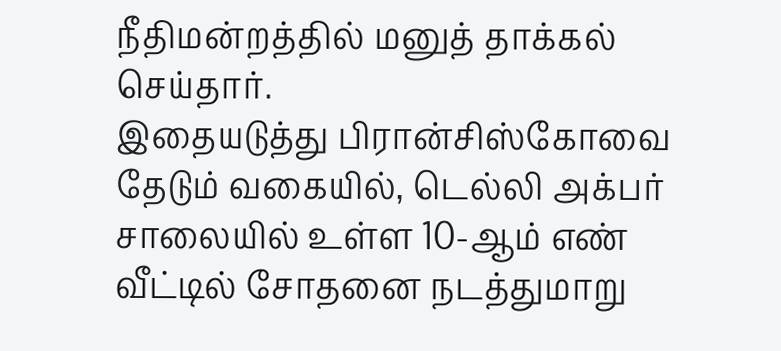நீதிமன்றத்தில் மனுத் தாக்கல் செய்தார்.
இதையடுத்து பிரான்சிஸ்கோவை தேடும் வகையில், டெல்லி அக்பர் சாலையில் உள்ள 10-ஆம் எண் வீட்டில் சோதனை நடத்துமாறு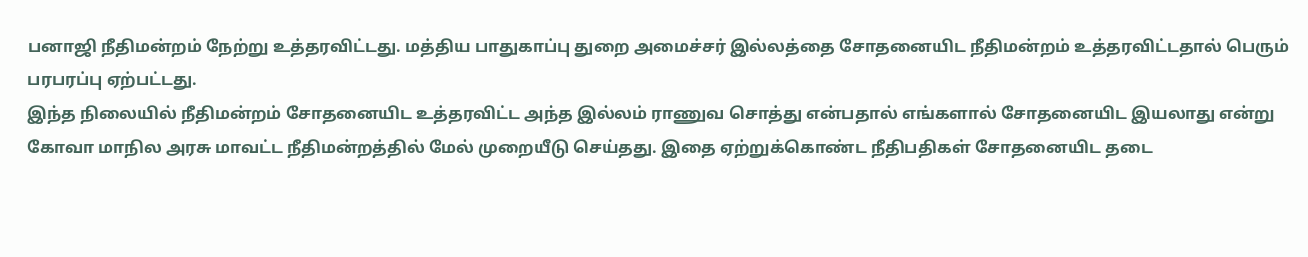பனாஜி நீதிமன்றம் நேற்று உத்தரவிட்டது. மத்திய பாதுகாப்பு துறை அமைச்சர் இல்லத்தை சோதனையிட நீதிமன்றம் உத்தரவிட்டதால் பெரும் பரபரப்பு ஏற்பட்டது.
இந்த நிலையில் நீதிமன்றம் சோதனையிட உத்தரவிட்ட அந்த இல்லம் ராணுவ சொத்து என்பதால் எங்களால் சோதனையிட இயலாது என்று கோவா மாநில அரசு மாவட்ட நீதிமன்றத்தில் மேல் முறையீடு செய்தது. இதை ஏற்றுக்கொண்ட நீதிபதிகள் சோதனையிட தடை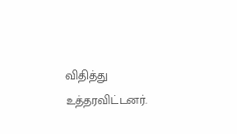விதித்து உத்தரவிட்டனர்.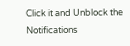Click it and Unblock the Notifications